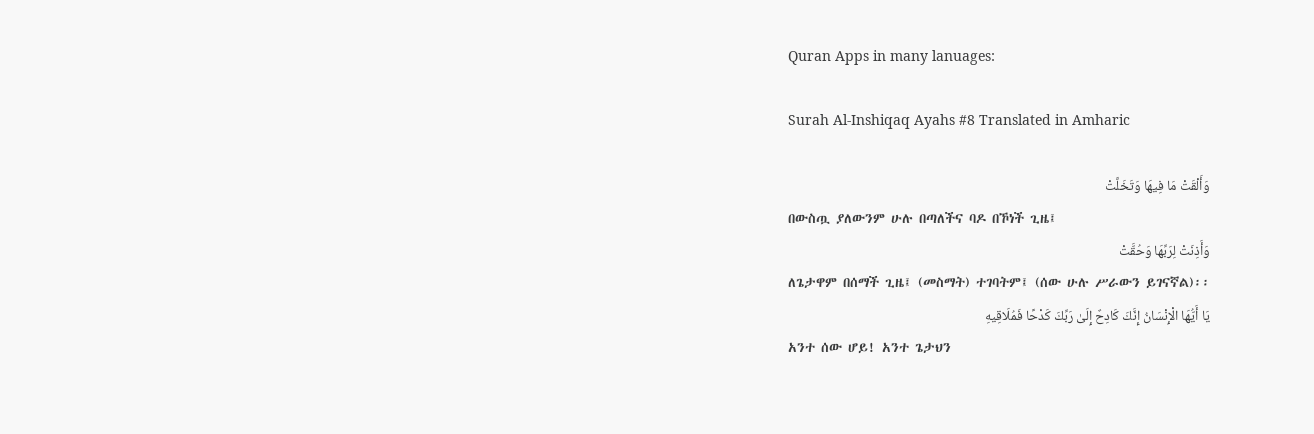Quran Apps in many lanuages:

Surah Al-Inshiqaq Ayahs #8 Translated in Amharic

وَأَلْقَتْ مَا فِيهَا وَتَخَلَّتْ
በውስጧ ያለውንም ሁሉ በጣለችና ባዶ በኾነች ጊዜ፤
وَأَذِنَتْ لِرَبِّهَا وَحُقَّتْ
ለጌታዋም በሰማች ጊዜ፤ (መስማት) ተገባትም፤ (ሰው ሁሉ ሥራውን ይገናኛል)፡፡
يَا أَيُّهَا الْإِنْسَانُ إِنَّكَ كَادِحٌ إِلَىٰ رَبِّكَ كَدْحًا فَمُلَاقِيهِ
አንተ ሰው ሆይ! አንተ ጌታህን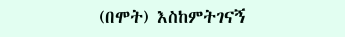(በሞት) እስከምትገናኝ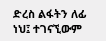ድረስ ልፋትን ለፊ ነህ፤ ተገናኚውም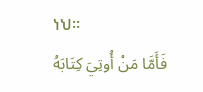ነህ፡፡
فَأَمَّا مَنْ أُوتِيَ كِتَابَهُ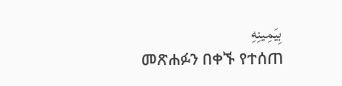بِيَمِينِهِ
መጽሐፉን በቀኙ የተሰጠ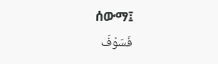ሰውማ፤
فَسَوْفَ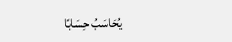يُحَاسَبُ حِسَابًا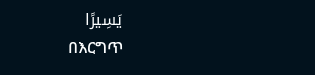يَسِيرًا
በእርግጥ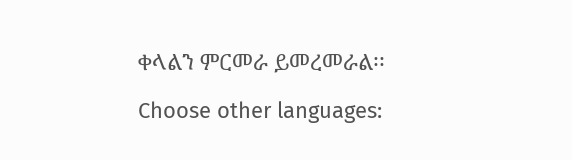ቀላልን ምርመራ ይመረመራል፡፡

Choose other languages: